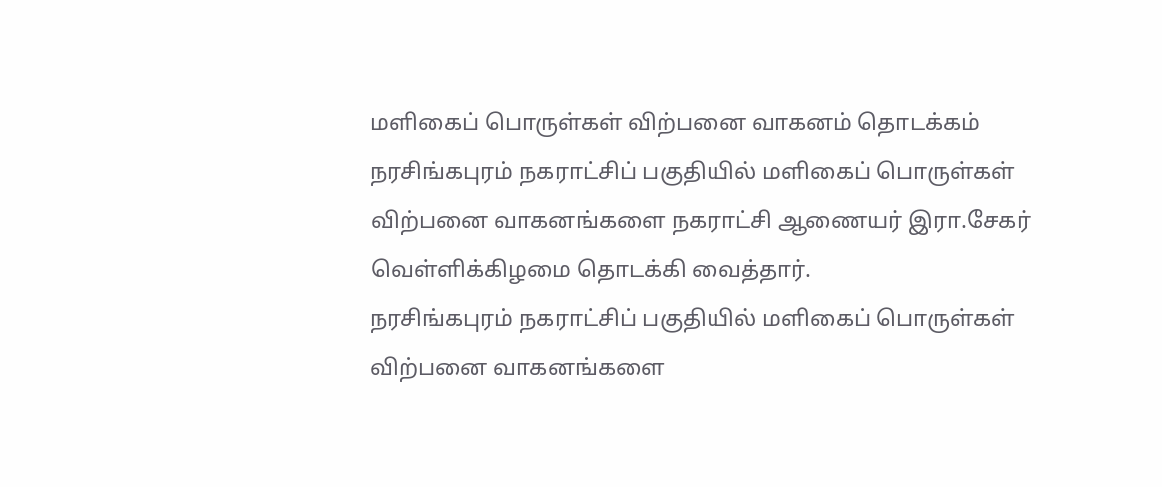மளிகைப் பொருள்கள் விற்பனை வாகனம் தொடக்கம்
நரசிங்கபுரம் நகராட்சிப் பகுதியில் மளிகைப் பொருள்கள் விற்பனை வாகனங்களை நகராட்சி ஆணையர் இரா.சேகர் வெள்ளிக்கிழமை தொடக்கி வைத்தார்.
நரசிங்கபுரம் நகராட்சிப் பகுதியில் மளிகைப் பொருள்கள் விற்பனை வாகனங்களை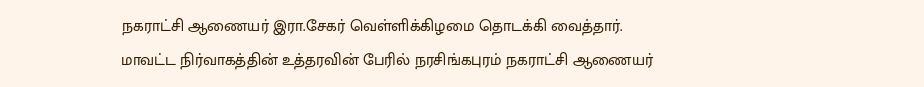நகராட்சி ஆணையர் இரா.சேகர் வெள்ளிக்கிழமை தொடக்கி வைத்தார்.
மாவட்ட நிர்வாகத்தின் உத்தரவின் பேரில் நரசிங்கபுரம் நகராட்சி ஆணையர்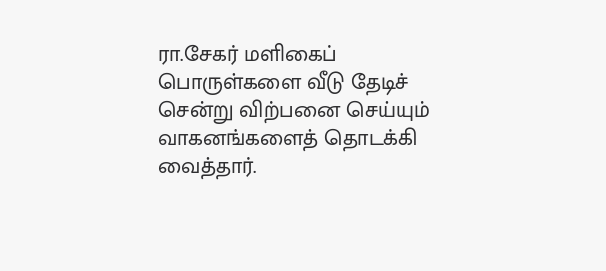ரா.சேகர் மளிகைப் பொருள்களை வீடு தேடிச் சென்று விற்பனை செய்யும் வாகனங்களைத் தொடக்கி வைத்தார்.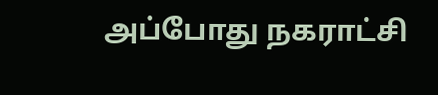அப்போது நகராட்சி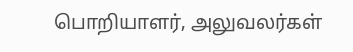பொறியாளர், அலுவலர்கள்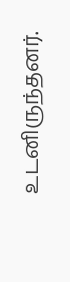உடனிருந்தனர்.